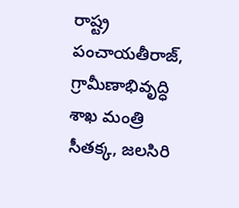రాష్ట్ర పంచాయతీరాజ్, గ్రామీణాభివృద్ధి శాఖ మంత్రి సీతక్క, జలసిరి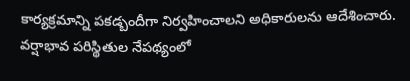కార్యక్రమాన్ని పకడ్బందీగా నిర్వహించాలని అధికారులను ఆదేశించారు. వర్షాభావ పరిస్థితుల నేపథ్యంలో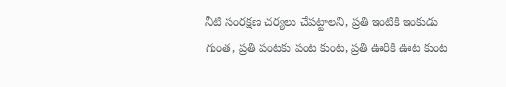నీటి సంరక్షణ చర్యలు చేపట్టాలని, ప్రతి ఇంటికి ఇంకుడు గుంత, ప్రతి పంటకు పంట కుంట, ప్రతి ఊరికి ఊట కుంట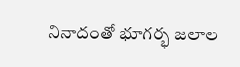నినాదంతో భూగర్భ జలాల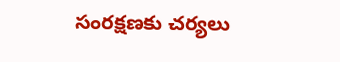సంరక్షణకు చర్యలు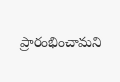ప్రారంభించామని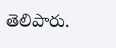తెలిపారు.